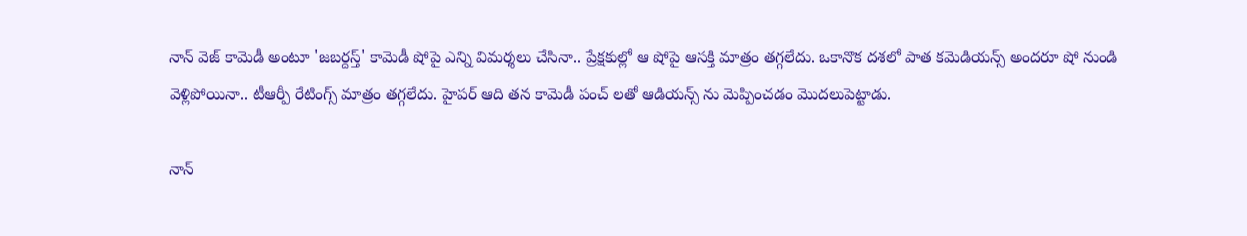నాన్ వెజ్ కామెడీ అంటూ 'జబర్దస్త్' కామెడీ షోపై ఎన్ని విమర్శలు చేసినా.. ప్రేక్షకుల్లో ఆ షోపై ఆసక్తి మాత్రం తగ్గలేదు. ఒకానొక దశలో పాత కమెడియన్స్ అందరూ షో నుండి వెళ్లిపోయినా.. టీఆర్పీ రేటింగ్స్ మాత్రం తగ్గలేదు. హైపర్ ఆది తన కామెడీ పంచ్ లతో ఆడియన్స్ ను మెప్పించడం మొదలుపెట్టాడు.

నాన్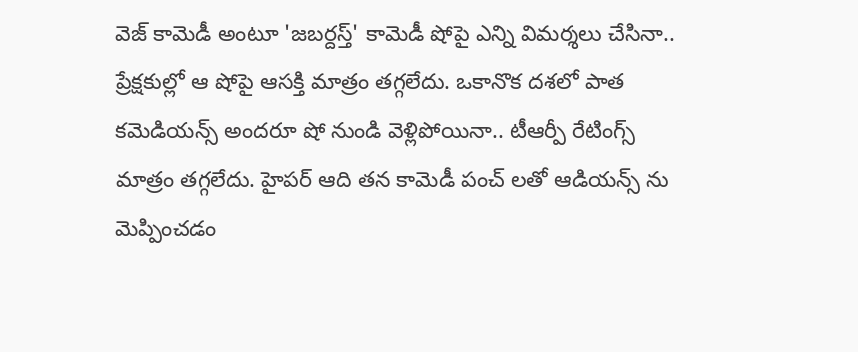వెజ్ కామెడీ అంటూ 'జబర్దస్త్' కామెడీ షోపై ఎన్ని విమర్శలు చేసినా.. ప్రేక్షకుల్లో ఆ షోపై ఆసక్తి మాత్రం తగ్గలేదు. ఒకానొక దశలో పాత కమెడియన్స్ అందరూ షో నుండి వెళ్లిపోయినా.. టీఆర్పీ రేటింగ్స్ మాత్రం తగ్గలేదు. హైపర్ ఆది తన కామెడీ పంచ్ లతో ఆడియన్స్ ను మెప్పించడం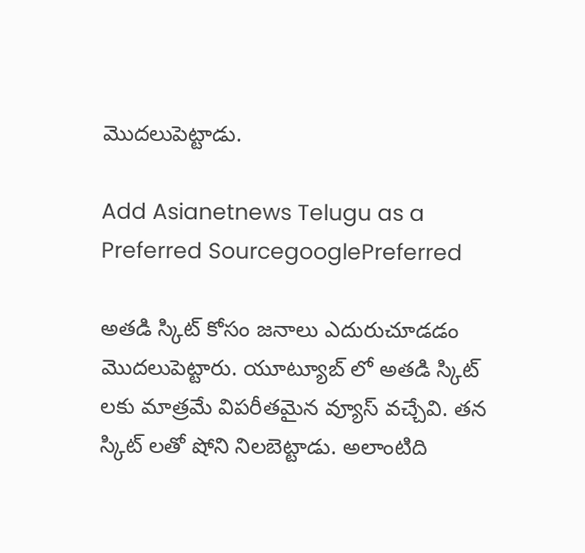మొదలుపెట్టాడు.

Add Asianetnews Telugu as a Preferred SourcegooglePreferred

అతడి స్కిట్ కోసం జనాలు ఎదురుచూడడం మొదలుపెట్టారు. యూట్యూబ్ లో అతడి స్కిట్ లకు మాత్రమే విపరీతమైన వ్యూస్ వచ్చేవి. తన స్కిట్ లతో షోని నిలబెట్టాడు. అలాంటిది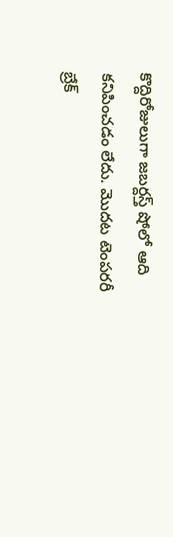కొద్దిరోజులుగా జబర్దస్త్ షోలో ఆది కనిపించడం లేదు. మొదట టెంపరరీ బ్రేక్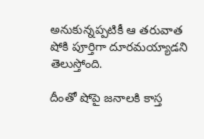అనుకున్నప్పటికీ ఆ తరువాత షోకి పూర్తిగా దూరమయ్యాడని తెలుస్తోంది.

దీంతో షోపై జనాలకి కాస్త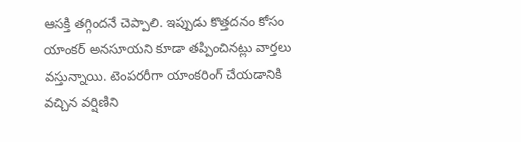ఆసక్తి తగ్గిందనే చెప్పాలి. ఇప్పుడు కొత్తదనం కోసం యాంకర్ అనసూయని కూడా తప్పించినట్లు వార్తలు వస్తున్నాయి. టెంపరరీగా యాంకరింగ్ చేయడానికి వచ్చిన వర్షిణిని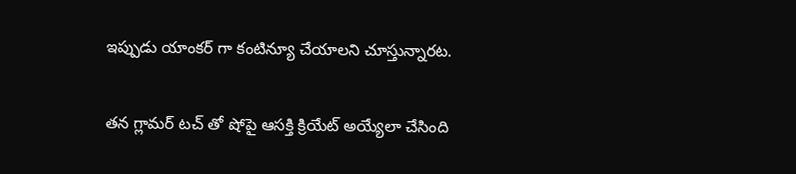ఇప్పుడు యాంకర్ గా కంటిన్యూ చేయాలని చూస్తున్నారట.

తన గ్లామర్ టచ్ తో షోపై ఆసక్తి క్రియేట్ అయ్యేలా చేసింది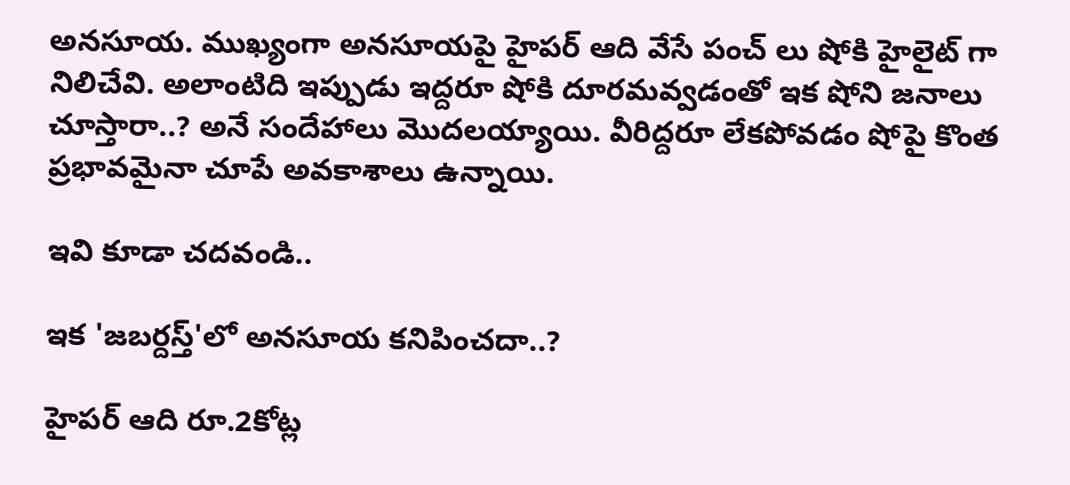అనసూయ. ముఖ్యంగా అనసూయపై హైపర్ ఆది వేసే పంచ్ లు షోకి హైలైట్ గా నిలిచేవి. అలాంటిది ఇప్పుడు ఇద్దరూ షోకి దూరమవ్వడంతో ఇక షోని జనాలు చూస్తారా..? అనే సందేహాలు మొదలయ్యాయి. వీరిద్దరూ లేకపోవడం షోపై కొంత ప్రభావమైనా చూపే అవకాశాలు ఉన్నాయి.

ఇవి కూడా చదవండి..

ఇక 'జబర్దస్త్'లో అనసూయ కనిపించదా..?

హైపర్ ఆది రూ.2కోట్ల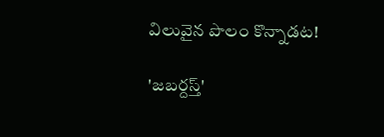విలువైన పొలం కొన్నాడట!

'జబర్దస్త్'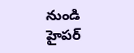నుండి హైపర్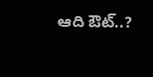ఆది ఔట్..?